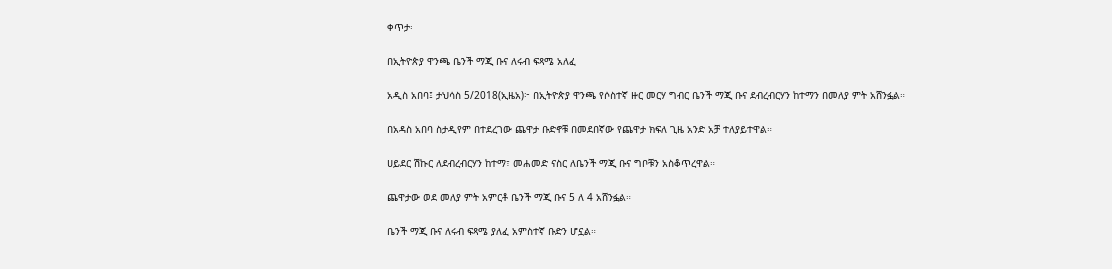ቀጥታ፡

በኢትዮጵያ ዋንጫ ቤንች ማጂ ቡና ለሩብ ፍጻሜ አለፈ

አዲስ አበባ፤ ታህሳስ 5/2018(ኢዜአ)፦ በኢትዮጵያ ዋንጫ የሶስተኛ ዙር መርሃ ግብር ቤንች ማጂ ቡና ደብረብርሃን ከተማን በመለያ ምት አሸንፏል።

በአዳስ አበባ ስታዲየም በተደረገው ጨዋታ ቡድኖቹ በመደበኛው የጨዋታ ክፍለ ጊዜ አንድ አቻ ተለያይተዋል።

ሀይደር ሽኩር ለደብረብርሃን ከተማ፣ መሐመድ ናስር ለቤንች ማጂ ቡና ግቦቹን አስቆጥረዋል።

ጨዋታው ወደ መለያ ምት አምርቶ ቤንች ማጂ ቡና 5 ለ 4 አሸንፏል።

ቤንች ማጂ ቡና ለሩብ ፍጻሜ ያለፈ አምስተኛ ቡድን ሆኗል።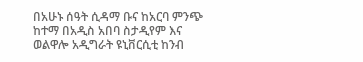በአሁኑ ሰዓት ሲዳማ ቡና ከአርባ ምንጭ ከተማ በአዲስ አበባ ስታዲየም እና ወልዋሎ አዲግራት ዩኒቨርሲቲ ከንብ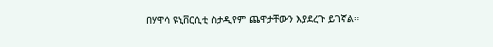በሃዋሳ ዩኒቨርሲቲ ስታዲየም ጨዋታቸውን እያደረጉ ይገኛል።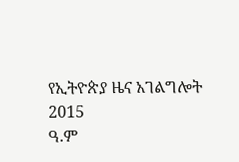የኢትዮጵያ ዜና አገልግሎት
2015
ዓ.ም